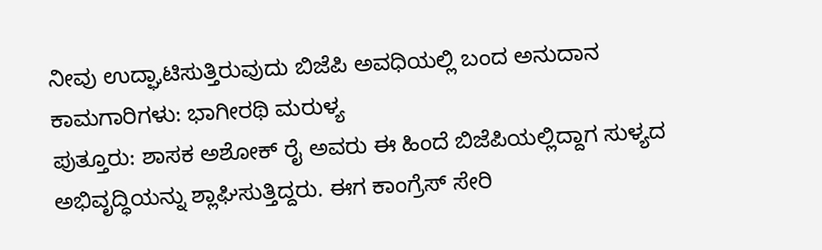ನೀವು ಉದ್ಘಾಟಿಸುತ್ತಿರುವುದು ಬಿಜೆಪಿ ಅವಧಿಯಲ್ಲಿ ಬಂದ ಅನುದಾನ ಕಾಮಗಾರಿಗಳು: ಭಾಗೀರಥಿ ಮರುಳ್ಯ
ಪುತ್ತೂರು: ಶಾಸಕ ಅಶೋಕ್ ರೈ ಅವರು ಈ ಹಿಂದೆ ಬಿಜೆಪಿಯಲ್ಲಿದ್ದಾಗ ಸುಳ್ಯದ ಅಭಿವೃದ್ಧಿಯನ್ನು ಶ್ಲಾಘಿಸುತ್ತಿದ್ದರು. ಈಗ ಕಾಂಗ್ರೆಸ್ ಸೇರಿ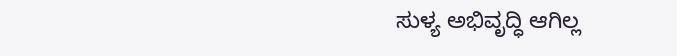ಸುಳ್ಯ ಅಭಿವೃದ್ಧಿ ಆಗಿಲ್ಲ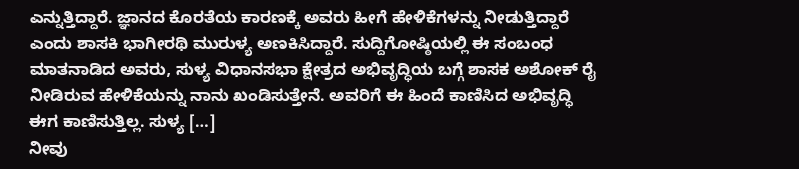ಎನ್ನುತ್ತಿದ್ದಾರೆ. ಜ್ಞಾನದ ಕೊರತೆಯ ಕಾರಣಕ್ಕೆ ಅವರು ಹೀಗೆ ಹೇಳಿಕೆಗಳನ್ನು ನೀಡುತ್ತಿದ್ದಾರೆ ಎಂದು ಶಾಸಕಿ ಭಾಗೀರಥಿ ಮುರುಳ್ಯ ಅಣಕಿಸಿದ್ದಾರೆ. ಸುದ್ದಿಗೋಷ್ಠಿಯಲ್ಲಿ ಈ ಸಂಬಂಧ ಮಾತನಾಡಿದ ಅವರು, ಸುಳ್ಯ ವಿಧಾನಸಭಾ ಕ್ಷೇತ್ರದ ಅಭಿವೃದ್ಧಿಯ ಬಗ್ಗೆ ಶಾಸಕ ಅಶೋಕ್ ರೈ ನೀಡಿರುವ ಹೇಳಿಕೆಯನ್ನು ನಾನು ಖಂಡಿಸುತ್ತೇನೆ. ಅವರಿಗೆ ಈ ಹಿಂದೆ ಕಾಣಿಸಿದ ಅಭಿವೃದ್ಧಿ ಈಗ ಕಾಣಿಸುತ್ತಿಲ್ಲ. ಸುಳ್ಯ […]
ನೀವು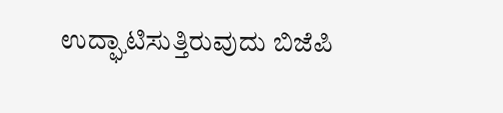ಉದ್ಘಾಟಿಸುತ್ತಿರುವುದು ಬಿಜೆಪಿ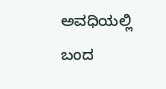ಅವಧಿಯಲ್ಲಿ ಬಂದ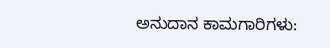ಅನುದಾನ ಕಾಮಗಾರಿಗಳು: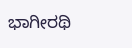ಭಾಗೀರಥಿ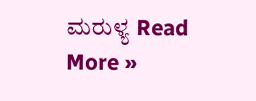ಮರುಳ್ಯ Read More »